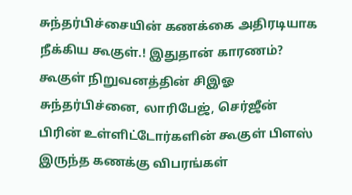சுந்தர்பிச்சையின் கணக்கை அதிரடியாக நீக்கிய கூகுள்.! இதுதான் காரணம்?
கூகுள் நிறுவனத்தின் சிஇஓ சுந்தர்பிச்னை, லாரிபேஜ், செர்ஜீன் பிரின் உள்ளிட்டோர்களின் கூகுள் பிளஸ் இருந்த கணக்கு விபரங்கள்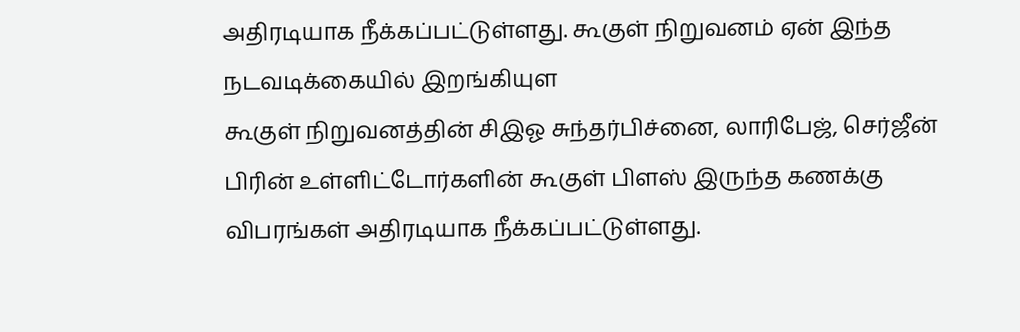அதிரடியாக நீக்கப்பட்டுள்ளது. கூகுள் நிறுவனம் ஏன் இந்த நடவடிக்கையில் இறங்கியுள
கூகுள் நிறுவனத்தின் சிஇஓ சுந்தர்பிச்னை, லாரிபேஜ், செர்ஜீன் பிரின் உள்ளிட்டோர்களின் கூகுள் பிளஸ் இருந்த கணக்கு விபரங்கள் அதிரடியாக நீக்கப்பட்டுள்ளது.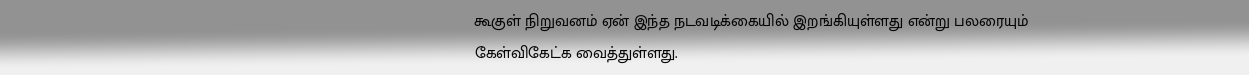கூகுள் நிறுவனம் ஏன் இந்த நடவடிக்கையில் இறங்கியுள்ளது என்று பலரையும் கேள்விகேட்க வைத்துள்ளது.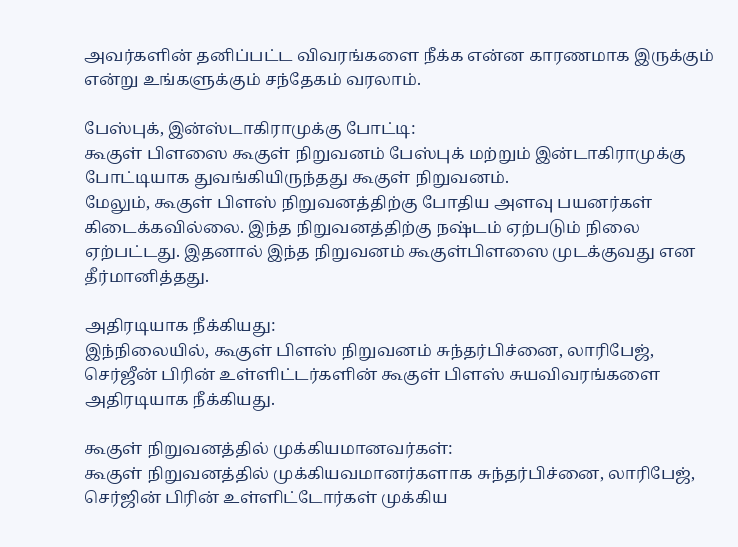அவர்களின் தனிப்பட்ட விவரங்களை நீக்க என்ன காரணமாக இருக்கும் என்று உங்களுக்கும் சந்தேகம் வரலாம்.

பேஸ்புக், இன்ஸ்டாகிராமுக்கு போட்டி:
கூகுள் பிளஸை கூகுள் நிறுவனம் பேஸ்புக் மற்றும் இன்டாகிராமுக்கு போட்டியாக துவங்கியிருந்தது கூகுள் நிறுவனம்.
மேலும், கூகுள் பிளஸ் நிறுவனத்திற்கு போதிய அளவு பயனர்கள் கிடைக்கவில்லை. இந்த நிறுவனத்திற்கு நஷ்டம் ஏற்படும் நிலை ஏற்பட்டது. இதனால் இந்த நிறுவனம் கூகுள்பிளஸை முடக்குவது என தீர்மானித்தது.

அதிரடியாக நீக்கியது:
இந்நிலையில், கூகுள் பிளஸ் நிறுவனம் சுந்தர்பிச்னை, லாரிபேஜ், செர்ஜீன் பிரின் உள்ளிட்டர்களின் கூகுள் பிளஸ் சுயவிவரங்களை அதிரடியாக நீக்கியது.

கூகுள் நிறுவனத்தில் முக்கியமானவர்கள்:
கூகுள் நிறுவனத்தில் முக்கியவமானர்களாக சுந்தர்பிச்னை, லாரிபேஜ், செர்ஜின் பிரின் உள்ளிட்டோர்கள் முக்கிய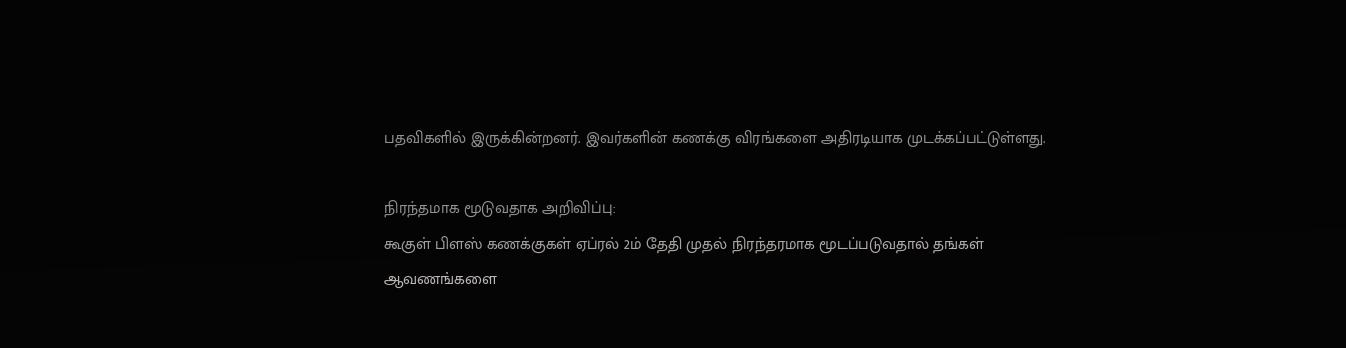பதவிகளில் இருக்கின்றனர். இவர்களின் கணக்கு விரங்களை அதிரடியாக முடக்கப்பட்டுள்ளது.

நிரந்தமாக மூடுவதாக அறிவிப்பு:
கூகுள் பிளஸ் கணக்குகள் ஏப்ரல் 2ம் தேதி முதல் நிரந்தரமாக மூடப்படுவதால் தங்கள் ஆவணங்களை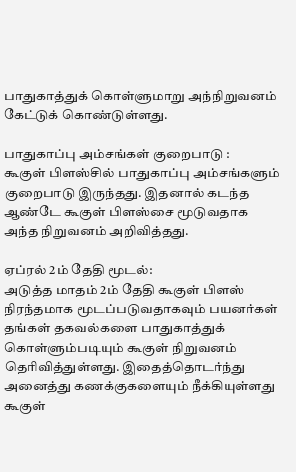பாதுகாத்துக் கொள்ளுமாறு அந்நிறுவனம் கேட்டுக் கொண்டுள்ளது.

பாதுகாப்பு அம்சங்கள் குறைபாடு :
கூகுள் பிளஸ்சில் பாதுகாப்பு அம்சங்களும் குறைபாடு இருந்தது. இதனால் கடந்த ஆண்டே கூகுள் பிளஸ்சை மூடுவதாக அந்த நிறுவனம் அறிவித்தது.

ஏப்ரல் 2ம் தேதி மூடல்:
அடுத்த மாதம் 2ம் தேதி கூகுள் பிளஸ் நிரந்தமாக மூடப்படுவதாகவும் பயனர்கள் தங்கள் தகவல்களை பாதுகாத்துக் கொள்ளும்படியும் கூகுள் நிறுவனம் தெரிவித்துள்ளது. இதைத்தொடர்ந்து அனைத்து கணக்குகளையும் நீக்கியுள்ளது கூகுள்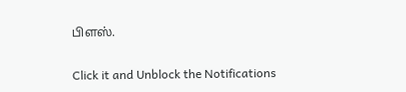பிளஸ்.


Click it and Unblock the Notifications